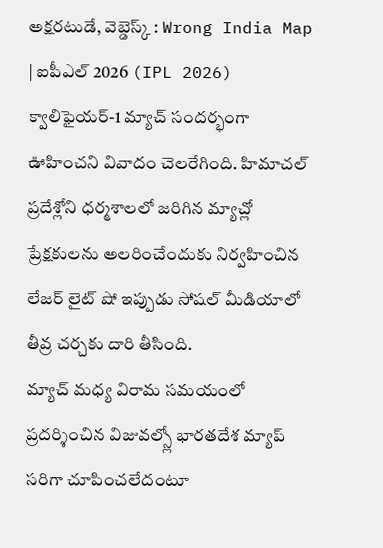అక్షరటుడే, వెబ్డెస్క్ : Wrong India Map | ఐపీఎల్ 2026 (IPL 2026) క్వాలిఫైయర్-1 మ్యాచ్ సందర్భంగా ఊహించని వివాదం చెలరేగింది. హిమాచల్ ప్రదేశ్లోని ధర్మశాలలో జరిగిన మ్యాచ్లో ప్రేక్షకులను అలరించేందుకు నిర్వహించిన లేజర్ లైట్ షో ఇప్పుడు సోషల్ మీడియాలో తీవ్ర చర్చకు దారి తీసింది.
మ్యాచ్ మధ్య విరామ సమయంలో ప్రదర్శించిన విజువల్స్లో భారతదేశ మ్యాప్ సరిగా చూపించలేదంటూ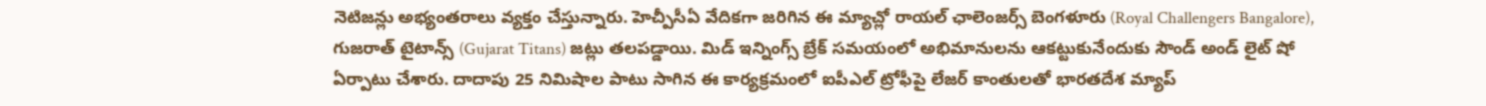నెటిజన్లు అభ్యంతరాలు వ్యక్తం చేస్తున్నారు. హెచ్పీసీఏ వేదికగా జరిగిన ఈ మ్యాచ్లో రాయల్ ఛాలెంజర్స్ బెంగళూరు (Royal Challengers Bangalore), గుజరాత్ టైటాన్స్ (Gujarat Titans) జట్లు తలపడ్డాయి. మిడ్ ఇన్నింగ్స్ బ్రేక్ సమయంలో అభిమానులను ఆకట్టుకునేందుకు సౌండ్ అండ్ లైట్ షో ఏర్పాటు చేశారు. దాదాపు 25 నిమిషాల పాటు సాగిన ఈ కార్యక్రమంలో ఐపీఎల్ ట్రోఫీపై లేజర్ కాంతులతో భారతదేశ మ్యాప్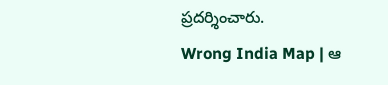ప్రదర్శించారు.
Wrong India Map | ఆ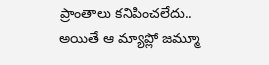ప్రాంతాలు కనిపించలేదు..
అయితే ఆ మ్యాప్లో జమ్మూ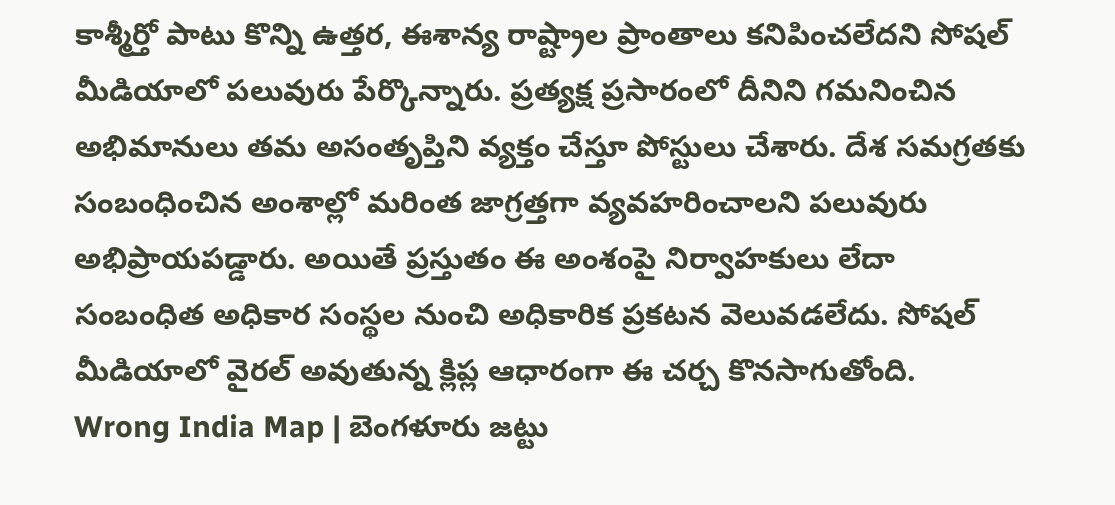కాశ్మీర్తో పాటు కొన్ని ఉత్తర, ఈశాన్య రాష్ట్రాల ప్రాంతాలు కనిపించలేదని సోషల్ మీడియాలో పలువురు పేర్కొన్నారు. ప్రత్యక్ష ప్రసారంలో దీనిని గమనించిన అభిమానులు తమ అసంతృప్తిని వ్యక్తం చేస్తూ పోస్టులు చేశారు. దేశ సమగ్రతకు సంబంధించిన అంశాల్లో మరింత జాగ్రత్తగా వ్యవహరించాలని పలువురు అభిప్రాయపడ్డారు. అయితే ప్రస్తుతం ఈ అంశంపై నిర్వాహకులు లేదా సంబంధిత అధికార సంస్థల నుంచి అధికారిక ప్రకటన వెలువడలేదు. సోషల్ మీడియాలో వైరల్ అవుతున్న క్లిప్ల ఆధారంగా ఈ చర్చ కొనసాగుతోంది.
Wrong India Map | బెంగళూరు జట్టు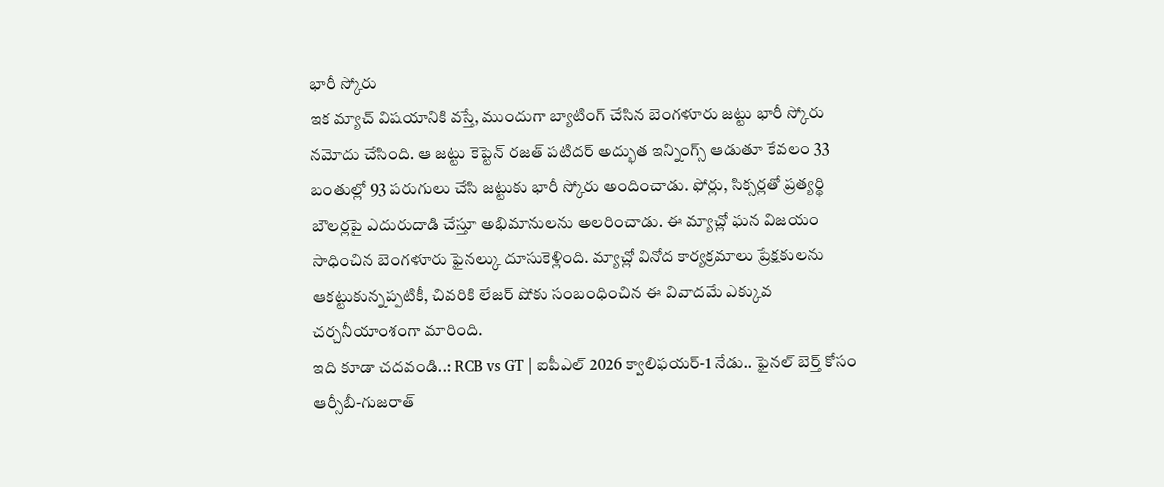భారీ స్కోరు
ఇక మ్యాచ్ విషయానికి వస్తే, ముందుగా బ్యాటింగ్ చేసిన బెంగళూరు జట్టు భారీ స్కోరు నమోదు చేసింది. ఆ జట్టు కెప్టెన్ రజత్ పటిదర్ అద్భుత ఇన్నింగ్స్ ఆడుతూ కేవలం 33 బంతుల్లో 93 పరుగులు చేసి జట్టుకు భారీ స్కోరు అందించాడు. ఫోర్లు, సిక్సర్లతో ప్రత్యర్థి బౌలర్లపై ఎదురుదాడి చేస్తూ అభిమానులను అలరించాడు. ఈ మ్యాచ్లో ఘన విజయం సాధించిన బెంగళూరు ఫైనల్కు దూసుకెళ్లింది. మ్యాచ్లో వినోద కార్యక్రమాలు ప్రేక్షకులను ఆకట్టుకున్నప్పటికీ, చివరికి లేజర్ షోకు సంబంధించిన ఈ వివాదమే ఎక్కువ చర్చనీయాంశంగా మారింది.
ఇది కూడా చదవండి..: RCB vs GT | ఐపీఎల్ 2026 క్వాలిఫయర్-1 నేడు.. ఫైనల్ బెర్త్ కోసం ఆర్సీబీ-గుజరాత్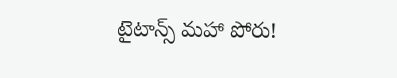టైటాన్స్ మహా పోరు!